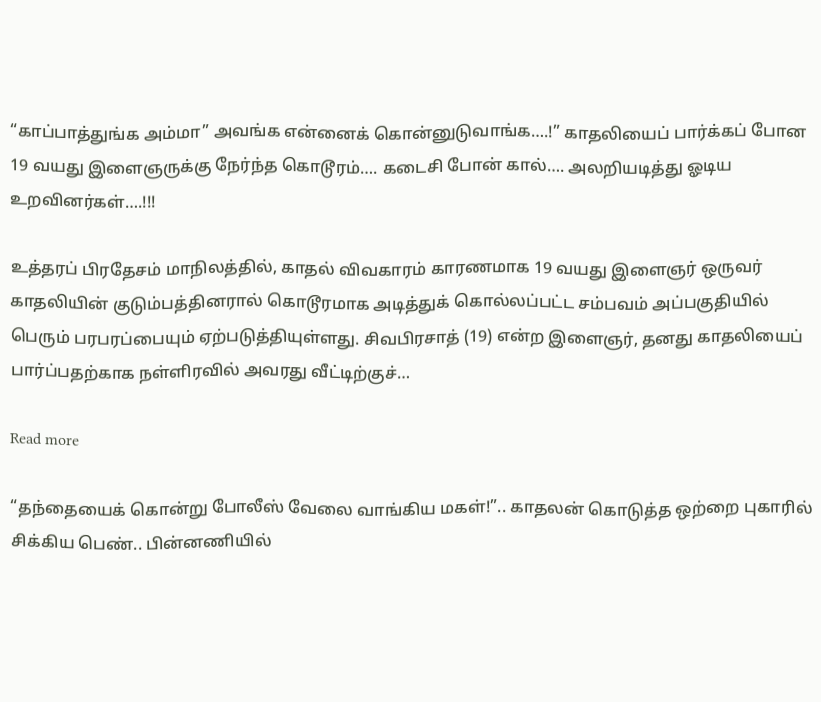“காப்பாத்துங்க அம்மா” அவங்க என்னைக் கொன்னுடுவாங்க….!” காதலியைப் பார்க்கப் போன 19 வயது இளைஞருக்கு நேர்ந்த கொடூரம்…. கடைசி போன் கால்…. அலறியடித்து ஓடிய உறவினர்கள்….!!!

உத்தரப் பிரதேசம் மாநிலத்தில், காதல் விவகாரம் காரணமாக 19 வயது இளைஞர் ஒருவர் காதலியின் குடும்பத்தினரால் கொடூரமாக அடித்துக் கொல்லப்பட்ட சம்பவம் அப்பகுதியில் பெரும் பரபரப்பையும் ஏற்படுத்தியுள்ளது. சிவபிரசாத் (19) என்ற இளைஞர், தனது காதலியைப் பார்ப்பதற்காக நள்ளிரவில் அவரது வீட்டிற்குச்…

Read more

“தந்தையைக் கொன்று போலீஸ் வேலை வாங்கிய மகள்!”.. காதலன் கொடுத்த ஒற்றை புகாரில் சிக்கிய பெண்.. பின்னணியில்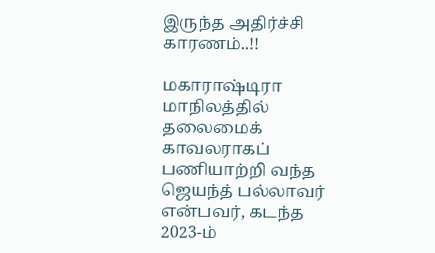இருந்த அதிர்ச்சி காரணம்..!!

மகாராஷ்டிரா மாநிலத்தில் தலைமைக் காவலராகப் பணியாற்றி வந்த ஜெயந்த் பல்லாவர் என்பவர், கடந்த 2023-ம்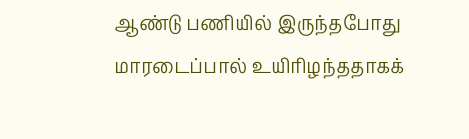ஆண்டு பணியில் இருந்தபோது மாரடைப்பால் உயிரிழந்ததாகக்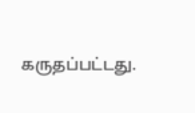கருதப்பட்டது.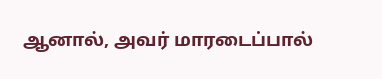ஆனால், அவர் மாரடைப்பால்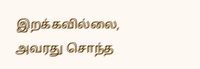இறக்கவில்லை, அவரது சொந்த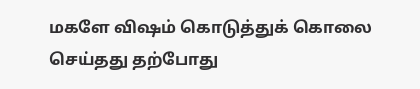மகளே விஷம் கொடுத்துக் கொலை செய்தது தற்போது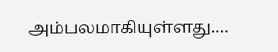அம்பலமாகியுள்ளது.…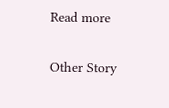Read more

Other Story